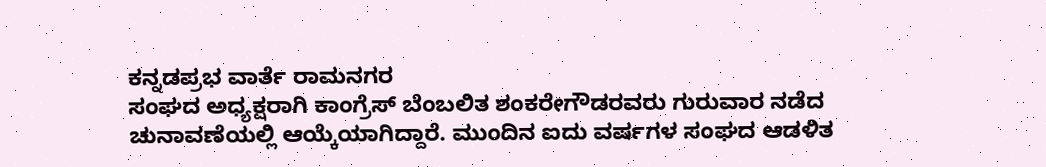ಕನ್ನಡಪ್ರಭ ವಾರ್ತೆ ರಾಮನಗರ
ಸಂಘದ ಅಧ್ಯಕ್ಷರಾಗಿ ಕಾಂಗ್ರೆಸ್ ಬೆಂಬಲಿತ ಶಂಕರೇಗೌಡರವರು ಗುರುವಾರ ನಡೆದ ಚುನಾವಣೆಯಲ್ಲಿ ಆಯ್ಕೆಯಾಗಿದ್ದಾರೆ. ಮುಂದಿನ ಐದು ವರ್ಷಗಳ ಸಂಘದ ಆಡಳಿತ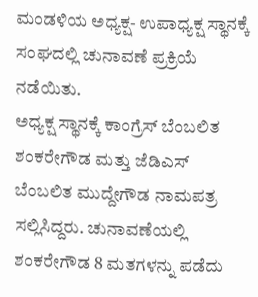ಮಂಡಳಿಯ ಅಧ್ಯಕ್ಷ- ಉಪಾಧ್ಯಕ್ಷ ಸ್ಥಾನಕ್ಕೆ ಸಂಘದಲ್ಲಿ ಚುನಾವಣೆ ಪ್ರಕ್ರಿಯೆ ನಡೆಯಿತು.
ಅಧ್ಯಕ್ಷ ಸ್ಥಾನಕ್ಕೆ ಕಾಂಗ್ರೆಸ್ ಬೆಂಬಲಿತ ಶಂಕರೇಗೌಡ ಮತ್ತು ಜೆಡಿಎಸ್ ಬೆಂಬಲಿತ ಮುದ್ದೇಗೌಡ ನಾಮಪತ್ರ ಸಲ್ಲಿಸಿದ್ದರು. ಚುನಾವಣೆಯಲ್ಲಿ ಶಂಕರೇಗೌಡ 8 ಮತಗಳನ್ನು ಪಡೆದು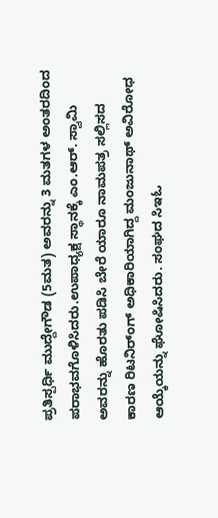ಪ್ರತಿಸ್ಪರ್ಧಿ ಮುದ್ದೇಗೌಡ (5ಮತ) ಅವರನ್ನು 3 ಮತಗಳ ಅಂತರದಿಂದ ಪರಾಭವಗೊಳಿಸಿದರು.ಉಪಾಧ್ಯಕ್ಷ ಸ್ಥಾನಕ್ಕೆ ಎಂ.ಆರ್. ಸ್ವಾಮಿ ಅವರನ್ನು ಹೊರತು ಪಡಿಸಿ ಬೇರೆ ಯಾರೂ ನಾಮಪತ್ರ ಸಲ್ಲಿಸದ ಕಾರಣ ರಿಟನಿರ್ಂಗ್ ಅಧಿಕಾರಿಯಾಗಿದ್ದ ಮಂಜುನಾಥ್ ಅವಿರೋಧ ಆಯ್ಕೆಯನ್ನು ಘೋಷಿಸಿದರು. ಸಂಘದ ಸಿಇಓ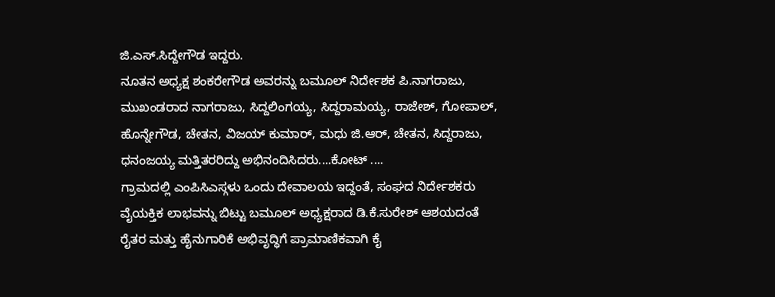ಜಿ.ಎಸ್.ಸಿದ್ದೇಗೌಡ ಇದ್ದರು.
ನೂತನ ಅಧ್ಯಕ್ಷ ಶಂಕರೇಗೌಡ ಅವರನ್ನು ಬಮೂಲ್ ನಿರ್ದೇಶಕ ಪಿ.ನಾಗರಾಜು, ಮುಖಂಡರಾದ ನಾಗರಾಜು, ಸಿದ್ದಲಿಂಗಯ್ಯ, ಸಿದ್ದರಾಮಯ್ಯ, ರಾಜೇಶ್, ಗೋಪಾಲ್, ಹೊನ್ನೇಗೌಡ, ಚೇತನ, ವಿಜಯ್ ಕುಮಾರ್, ಮಧು ಜಿ.ಆರ್, ಚೇತನ, ಸಿದ್ದರಾಜು, ಧನಂಜಯ್ಯ ಮತ್ತಿತರರಿದ್ದು ಅಭಿನಂದಿಸಿದರು....ಕೋಟ್ ....
ಗ್ರಾಮದಲ್ಲಿ ಎಂಪಿಸಿಎಸ್ಗಳು ಒಂದು ದೇವಾಲಯ ಇದ್ದಂತೆ, ಸಂಘದ ನಿರ್ದೇಶಕರು ವೈಯಕ್ತಿಕ ಲಾಭವನ್ನು ಬಿಟ್ಟು ಬಮೂಲ್ ಅಧ್ಯಕ್ಷರಾದ ಡಿ.ಕೆ.ಸುರೇಶ್ ಆಶಯದಂತೆ ರೈತರ ಮತ್ತು ಹೈನುಗಾರಿಕೆ ಅಭಿವೃದ್ಧಿಗೆ ಪ್ರಾಮಾಣಿಕವಾಗಿ ಕೈ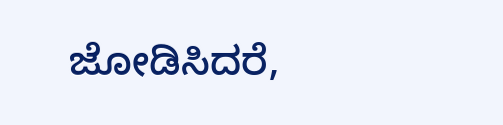ಜೋಡಿಸಿದರೆ,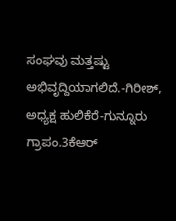ಸಂಘವು ಮತ್ತಷ್ಟು ಅಭಿವೃದ್ದಿಯಾಗಲಿದೆ.-ಗಿರೀಶ್, ಅಧ್ಯಕ್ಷ ಹುಲಿಕೆರೆ-ಗುನ್ನೂರು ಗ್ರಾಪಂ.3ಕೆಆರ್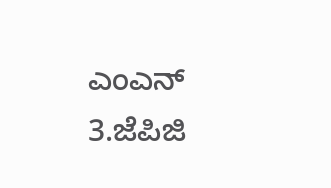ಎಂಎನ್ 3.ಜೆಪಿಜಿ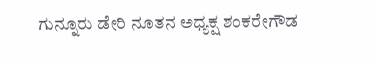ಗುನ್ನೂರು ಡೇರಿ ನೂತನ ಅಧ್ಯಕ್ಷ ಶಂಕರೇಗೌಡ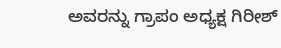ಅವರನ್ನು ಗ್ರಾಪಂ ಅಧ್ಯಕ್ಷ ಗಿರೀಶ್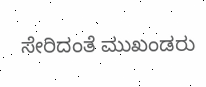ಸೇರಿದಂತೆ ಮುಖಂಡರು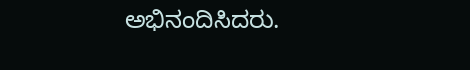ಅಭಿನಂದಿಸಿದರು.